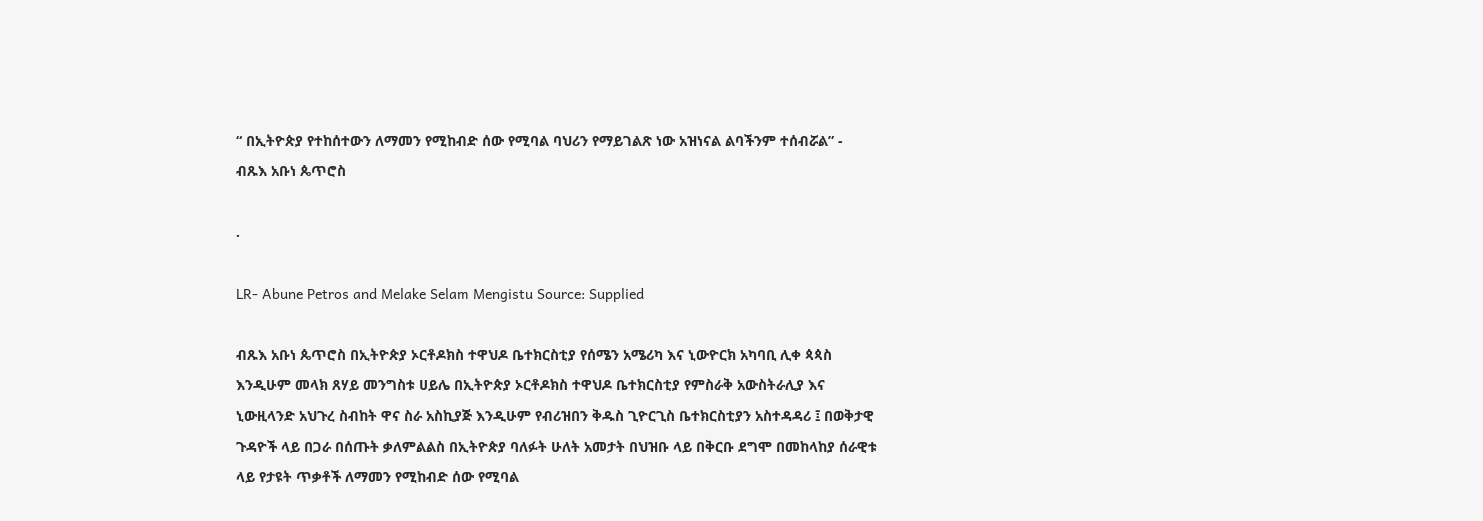“ በኢትዮጵያ የተከሰተውን ለማመን የሚከብድ ሰው የሚባል ባህሪን የማይገልጽ ነው አዝነናል ልባችንም ተሰብሯል” - ብጹእ አቡነ ጴጥሮስ

.

LR- Abune Petros and Melake Selam Mengistu Source: Supplied

ብጹእ አቡነ ጴጥሮስ በኢትዮጵያ ኦርቶዶክስ ተዋህዶ ቤተክርስቲያ የሰሜን አሜሪካ እና ኒውዮርክ አካባቢ ሊቀ ጳጳስ እንዲሁም መላክ ጸሃይ መንግስቱ ሀይሌ በኢትዮጵያ ኦርቶዶክስ ተዋህዶ ቤተክርስቲያ የምስራቅ አውስትራሊያ እና ኒውዚላንድ አህጉረ ስብከት ዋና ስራ አስኪያጅ እንዲሁም የብሪዝበን ቅዱስ ጊዮርጊስ ቤተክርስቲያን አስተዳዳሪ ፤ በወቅታዊ ጉዳዮች ላይ በጋራ በሰጡት ቃለምልልስ በኢትዮጵያ ባለፉት ሁለት አመታት በህዝቡ ላይ በቅርቡ ደግሞ በመከላከያ ሰራዊቱ ላይ የታዩት ጥቃቶች ለማመን የሚከብድ ሰው የሚባል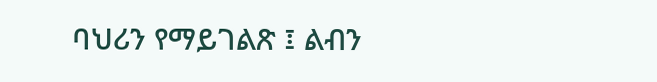ባህሪን የማይገልጽ ፤ ልብን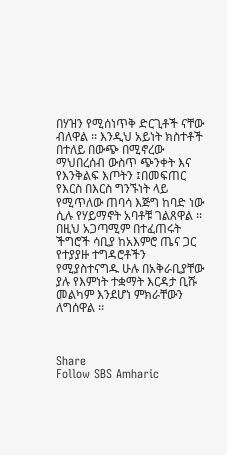በሃዝን የሚሰነጥቅ ድርጊቶች ናቸው ብለዋል ፡፡ እንዲህ አይነት ክስተቶች በተለይ በውጭ በሚኖረው ማህበረሰብ ውስጥ ጭንቀት እና የእንቅልፍ እጦትን ፤በመፍጠር የእርስ በእርስ ግንኙነት ላይ የሚጥለው ጠባሳ እጅግ ከባድ ነው ሲሉ የሃይማኖት አባቶቹ ገልጸዋል ፡፡ በዚህ አጋጣሚም በተፈጠሩት ችግሮች ሳቢያ ከአእምሮ ጤና ጋር የተያያዙ ተግዳሮቶችን የሚያስተናግዱ ሁሉ በአቅራቢያቸው ያሉ የእምነት ተቋማት እርዳታ ቢሹ መልካም እንደሆነ ምክራቸውን ለግሰዋል ፡፡



Share
Follow SBS Amharic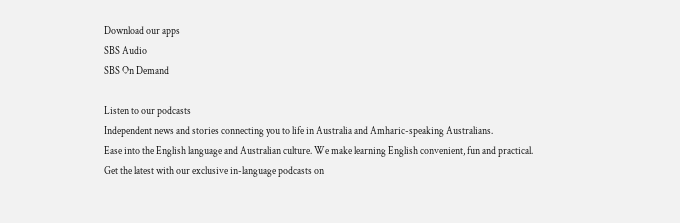Download our apps
SBS Audio
SBS On Demand

Listen to our podcasts
Independent news and stories connecting you to life in Australia and Amharic-speaking Australians.
Ease into the English language and Australian culture. We make learning English convenient, fun and practical.
Get the latest with our exclusive in-language podcasts on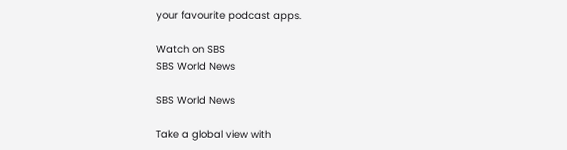your favourite podcast apps.

Watch on SBS
SBS World News

SBS World News

Take a global view with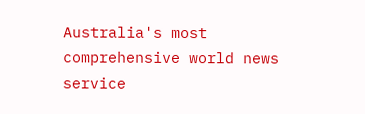Australia's most comprehensive world news service